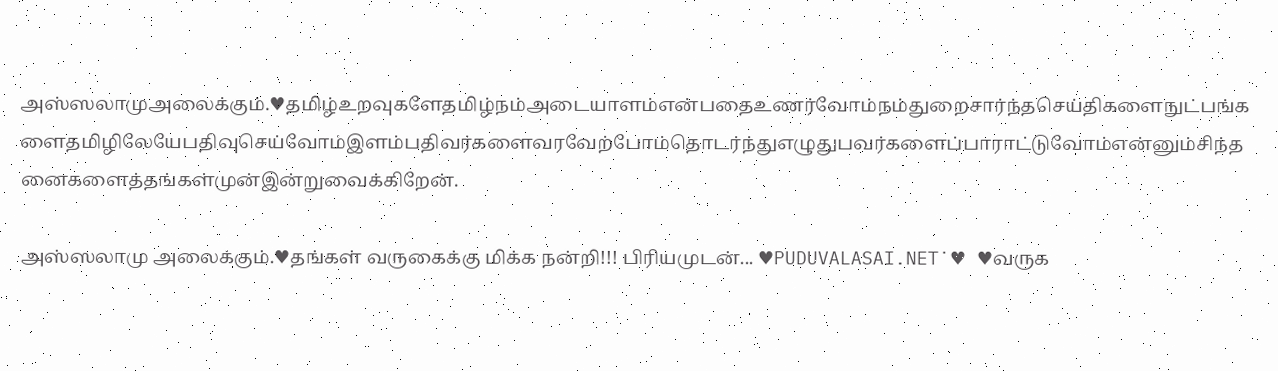அஸ்ஸலாமுஅலைக்கும்.♥தமிழ்உறவுகளேதமிழ்நம்அடையாளம்என்பதைஉணர்வோம்நம்துறைசார்ந்தசெய்திகளைநுட்பங்களைதமிழிலேயேபதிவுசெய்வோம்இளம்பதிவர்களைவரவேற்போம்தொடர்ந்துஎழுதுபவர்களைப்பாராட்டுவோம்என்னும்சிந்தனைகளைத்தங்கள்முன்இன்றுவைக்கிறேன்.

அஸ்ஸலாமு அலைக்கும்.♥தங்கள் வருகைக்கு மிக்க நன்றி!!! பிரியமுடன்... ♥PUDUVALASAI.NET˙♥ ♥வருக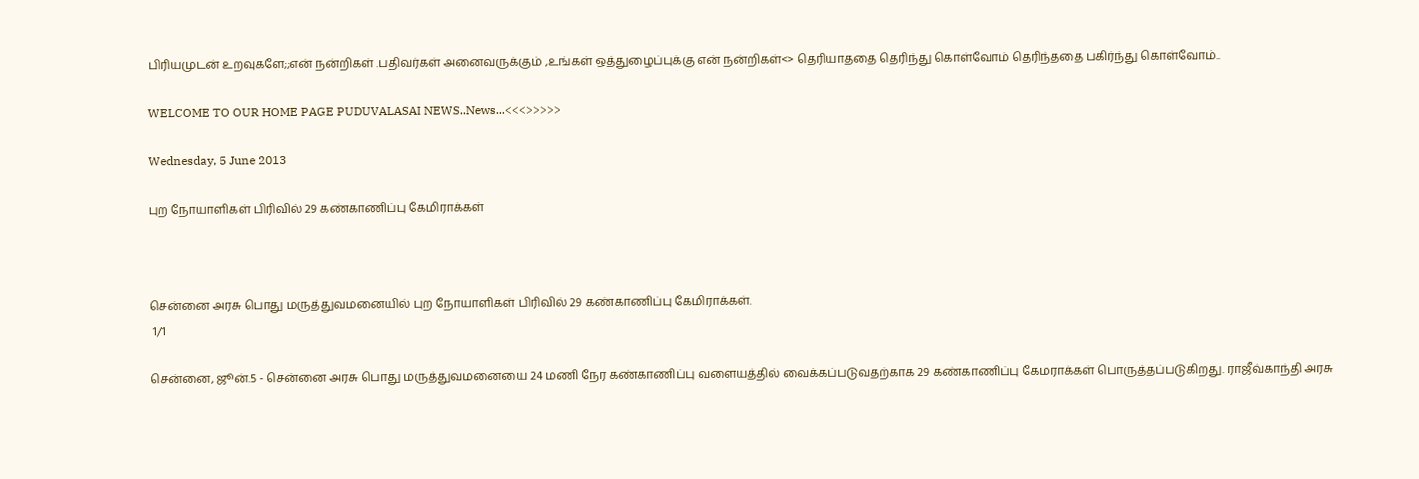பிரியமுடன் உறவுகளே;;என் நன்றிகள் .பதிவர்கள் அனைவருக்கும் ,உங்கள் ஒத்துழைப்புக்கு என் நன்றிகள்<> தெரியாததை தெரிந்து கொள்வோம் தெரிந்ததை பகிர்ந்து கொள்வோம்..

WELCOME TO OUR HOME PAGE PUDUVALASAI NEWS..News...<<<>>>>>

Wednesday, 5 June 2013

புற நோயாளிகள் பிரிவில் 29 கண்காணிப்பு கேமிராக்கள்



சென்னை அரசு பொது மருத்துவமனையில் புற நோயாளிகள் பிரிவில் 29 கண்காணிப்பு கேமிராக்கள்.
 1/1

சென்னை, ஜூன்.5 - சென்னை அரசு பொது மருத்துவமனையை 24 மணி நேர கண்காணிப்பு வளையத்தில் வைக்கப்படுவதற்காக 29 கண்காணிப்பு கேமராக்கள் பொருத்தப்படுகிறது. ராஜீவ்காந்தி அரசு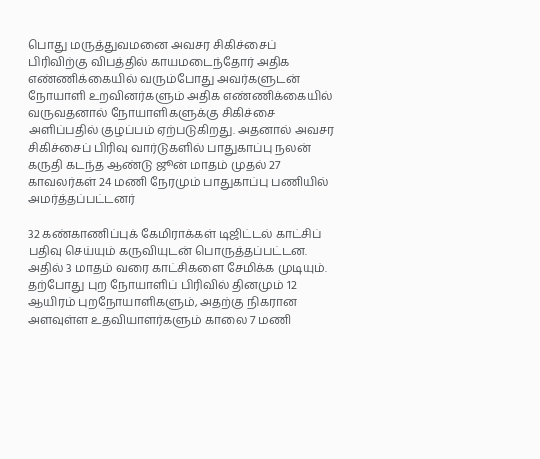பொது மருத்துவமனை அவசர சிகிச்சைப் பிரிவிற்கு விபத்தில் காயமடைந்தோர் அதிக எண்ணிக்கையில் வரும்போது அவர்களுடன் நோயாளி உறவினர்களும் அதிக எண்ணிக்கையில் வருவதனால் நோயாளிகளுக்கு சிகிச்சை அளிப்பதில் குழப்பம் ஏற்படுகிறது. அதனால் அவசர சிகிச்சைப் பிரிவு வார்டுகளில் பாதுகாப்பு நலன் கருதி கடந்த ஆண்டு ஜூன் மாதம் முதல் 27 காவலர்கள் 24 மணி நேரமும் பாதுகாப்பு பணியில் அமர்த்தப்பட்டனர்

32 கண்காணிப்புக் கேமிராக்கள் டிஜிட்டல் காட்சிப் பதிவு செய்யும் கருவியுடன் பொருத்தப்பட்டன. அதில் 3 மாதம் வரை காட்சிகளை சேமிக்க முடியும். தற்போது புற நோயாளிப் பிரிவில் தினமும் 12 ஆயிரம் புறநோயாளிகளும், அதற்கு நிகரான அளவுள்ள உதவியாளர்களும் காலை 7 மணி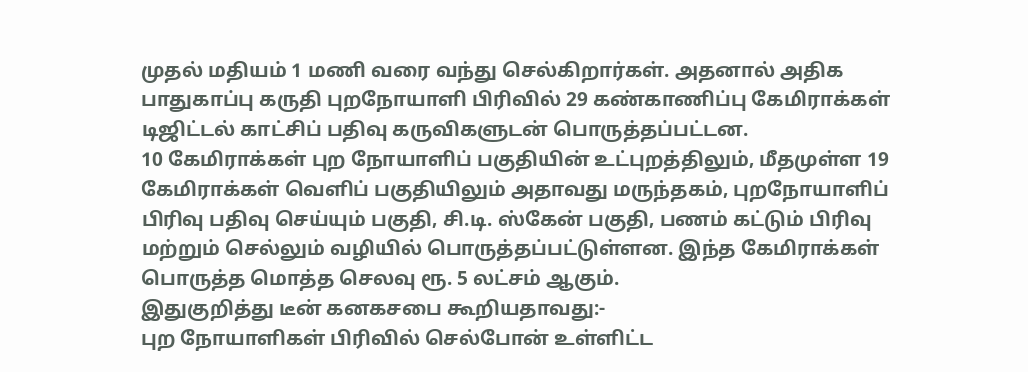முதல் மதியம் 1 மணி வரை வந்து செல்கிறார்கள். அதனால் அதிக பாதுகாப்பு கருதி புறநோயாளி பிரிவில் 29 கண்காணிப்பு கேமிராக்கள் டிஜிட்டல் காட்சிப் பதிவு கருவிகளுடன் பொருத்தப்பட்டன.
10 கேமிராக்கள் புற நோயாளிப் பகுதியின் உட்புறத்திலும், மீதமுள்ள 19 கேமிராக்கள் வெளிப் பகுதியிலும் அதாவது மருந்தகம், புறநோயாளிப் பிரிவு பதிவு செய்யும் பகுதி, சி.டி. ஸ்கேன் பகுதி, பணம் கட்டும் பிரிவு மற்றும் செல்லும் வழியில் பொருத்தப்பட்டுள்ளன. இந்த கேமிராக்கள் பொருத்த மொத்த செலவு ரூ. 5 லட்சம் ஆகும்.
இதுகுறித்து டீன் கனகசபை கூறியதாவது:-
புற நோயாளிகள் பிரிவில் செல்போன் உள்ளிட்ட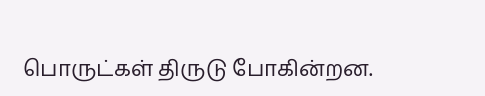பொருட்கள் திருடு போகின்றன.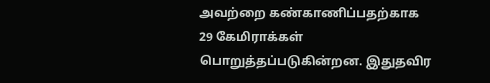அவற்றை கண்காணிப்பதற்காக 29 கேமிராக்கள் பொறுத்தப்படுகின்றன. இதுதவிர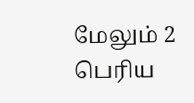மேலும் 2 பெரிய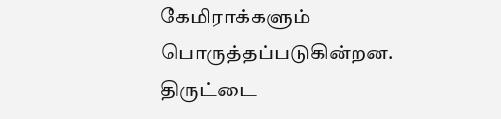கேமிராக்களும் பொருத்தப்படுகின்றன. திருட்டை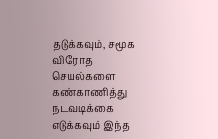தடுக்கவும், சமூக விரோத செயல்களை கண்காணித்து நடவடிக்கை எடுக்கவும் இந்த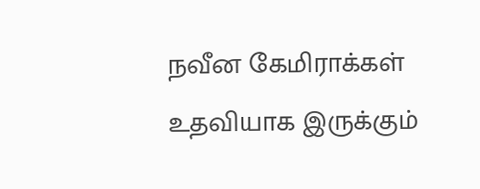நவீன கேமிராக்கள் உதவியாக இருக்கும்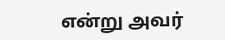என்று அவர்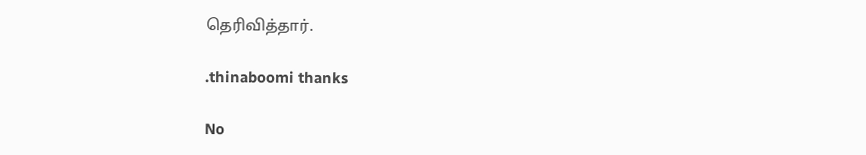தெரிவித்தார்.

.thinaboomi thanks

No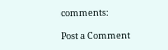comments:

Post a Comment